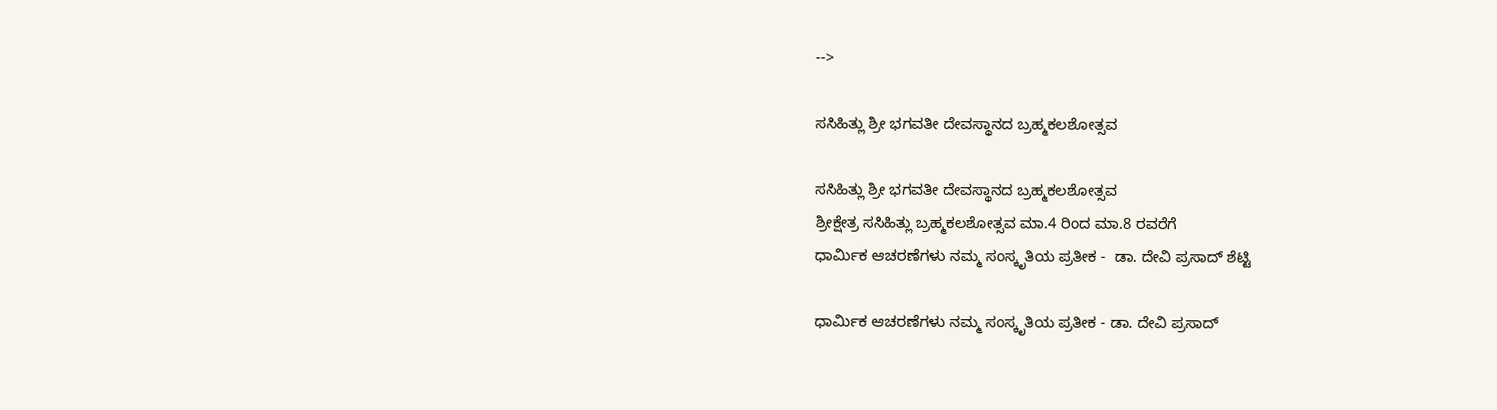-->

ಸಸಿಹಿತ್ಲು ಶ್ರೀ ಭಗವತೀ ದೇವಸ್ಥಾನದ ಬ್ರಹ್ಮಕಲಶೋತ್ಸವ

ಸಸಿಹಿತ್ಲು ಶ್ರೀ ಭಗವತೀ ದೇವಸ್ಥಾನದ ಬ್ರಹ್ಮಕಲಶೋತ್ಸವ
ಶ್ರೀಕ್ಷೇತ್ರ ಸಸಿಹಿತ್ಲು ಬ್ರಹ್ಮಕಲಶೋತ್ಸವ ಮಾ.4 ರಿಂದ ಮಾ.8 ರವರೆಗೆ
ಧಾರ್ಮಿಕ ಆಚರಣೆಗಳು ನಮ್ಮ ಸಂಸ್ಕೃತಿಯ ಪ್ರತೀಕ -  ಡಾ. ದೇವಿ ಪ್ರಸಾದ್‌ ಶೆಟ್ಟಿ

ಧಾರ್ಮಿಕ ಆಚರಣೆಗಳು ನಮ್ಮ ಸಂಸ್ಕೃತಿಯ ಪ್ರತೀಕ - ಡಾ. ದೇವಿ ಪ್ರಸಾದ್‌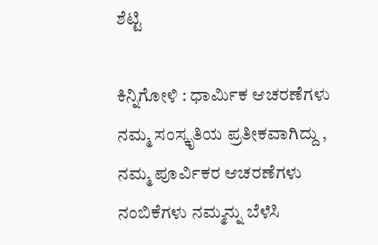ಶೆಟ್ಟಿ

ಕಿನ್ನಿಗೋಳಿ : ಧಾರ್ಮಿಕ ಆಚರಣೆಗಳು ನಮ್ಮ ಸಂಸ್ಕೃತಿಯ ಪ್ರತೀಕವಾಗಿದ್ದು , ನಮ್ಮ ಪೂರ್ವಿಕರ ಆಚರಣೆಗಳು ನಂಬಿಕೆಗಳು ನಮ್ಮನ್ನು ಬೆಳೆಸಿ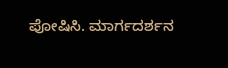ಪೋಷಿಸಿ. ಮಾರ್ಗದರ್ಶನ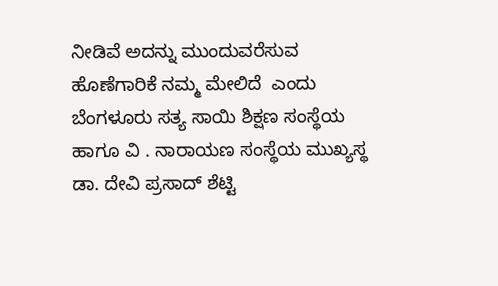ನೀಡಿವೆ ಅದನ್ನು ಮುಂದುವರೆಸುವ ಹೊಣೆಗಾರಿಕೆ ನಮ್ಮ ಮೇಲಿದೆ  ಎಂದು  ಬೆಂಗಳೂರು ಸತ್ಯ ಸಾಯಿ ಶಿಕ್ಷಣ ಸಂಸ್ಥೆಯ ಹಾಗೂ ವಿ . ನಾರಾಯಣ ಸಂಸ್ಥೆಯ ಮುಖ್ಯಸ್ಥ  ಡಾ. ದೇವಿ ಪ್ರಸಾದ್‌ ಶೆಟ್ಟಿ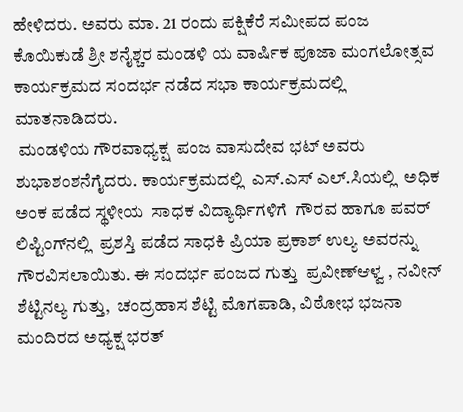ಹೇಳಿದರು. ಅವರು ಮಾ. 21 ರಂದು ಪಕ್ಷಿಕೆರೆ ಸಮೀಪದ ಪಂಜ ಕೊಯಿಕುಡೆ ಶ್ರೀ ಶನೈಶ್ಚರ ಮಂಡಳಿ ಯ ವಾರ್ಷಿಕ ಪೂಜಾ ಮಂಗಲೋತ್ಸವ ಕಾರ್ಯಕ್ರಮದ ಸಂದರ್ಭ ನಡೆದ ಸಭಾ ಕಾರ್ಯಕ್ರಮದಲ್ಲಿ ಮಾತನಾಡಿದರು.
 ಮಂಡಳಿಯ ಗೌರವಾಧ್ಯಕ್ಷ  ಪಂಜ ವಾಸುದೇವ ಭಟ್‌ ಅವರು  ಶುಭಾಶಂಶನೆಗೈದರು. ಕಾರ್ಯಕ್ರಮದಲ್ಲಿ  ಎಸ್‌.ಎಸ್‌ ಎಲ್‌.ಸಿಯಲ್ಲಿ  ಅಧಿಕ ಅಂಕ ಪಡೆದ ಸ್ಥಳೀಯ  ಸಾಧಕ ವಿದ್ಯಾರ್ಥಿಗಳಿಗೆ  ಗೌರವ ಹಾಗೂ ಪವರ್‌ ಲಿಪ್ಟಿಂಗ್‌ನಲ್ಲಿ  ಪ್ರಶಸ್ತಿ ಪಡೆದ ಸಾಧಕಿ ಪ್ರಿಯಾ ಪ್ರಕಾಶ್‌ ಉಲ್ಯ ಅವರನ್ನು  ಗೌರವಿಸಲಾಯಿತು. ಈ ಸಂದರ್ಭ ಪಂಜದ ಗುತ್ತು  ಪ್ರವೀಣ್‌ಆಳ್ವ , ನವೀನ್‌ ಶೆಟ್ಟಿನಲ್ಯ ಗುತ್ತು,  ಚಂದ್ರಹಾಸ ಶೆಟ್ಟಿ ಮೊಗಪಾಡಿ, ವಿಠೋಭ ಭಜನಾ ಮಂದಿರದ ಅಧ್ಯಕ್ಷ ಭರತ್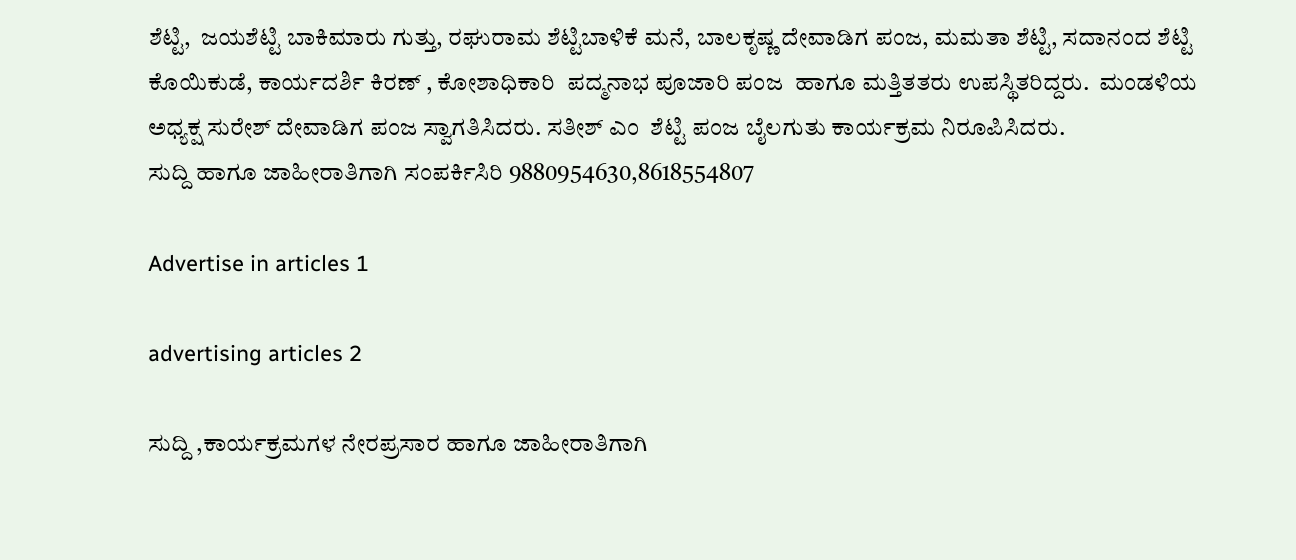ಶೆಟ್ಟಿ,  ಜಯಶೆಟ್ಟಿ ಬಾಕಿಮಾರು ಗುತ್ತು, ರಘುರಾಮ ಶೆಟ್ಟಿಬಾಳಿಕೆ ಮನೆ, ಬಾಲಕೃಷ್ಣ ದೇವಾಡಿಗ ಪಂಜ, ಮಮತಾ ಶೆಟ್ಟಿ, ಸದಾನಂದ ಶೆಟ್ಟಿ ಕೊಯಿಕುಡೆ, ಕಾರ್ಯದರ್ಶಿ ಕಿರಣ್‌ , ಕೋಶಾಧಿಕಾರಿ  ಪದ್ಮನಾಭ ಪೂಜಾರಿ ಪಂಜ  ಹಾಗೂ ಮತ್ತಿತತರು ಉಪಸ್ಥಿತರಿದ್ದರು.  ಮಂಡಳಿಯ ಅಧ್ಯಕ್ಷ ಸುರೇಶ್‌ ದೇವಾಡಿಗ ಪಂಜ ಸ್ವಾಗತಿಸಿದರು. ಸತೀಶ್‌ ಎಂ  ಶೆಟ್ಟಿ ಪಂಜ ಬೈಲಗುತು ಕಾರ್ಯಕ್ರಮ ನಿರೂಪಿಸಿದರು.
ಸುದ್ದಿ ಹಾಗೂ ಜಾಹೀರಾತಿಗಾಗಿ ಸಂಪರ್ಕಿಸಿರಿ 9880954630,8618554807

Advertise in articles 1

advertising articles 2

ಸುದ್ದಿ ,ಕಾರ್ಯಕ್ರಮಗಳ ನೇರಪ್ರಸಾರ ಹಾಗೂ ಜಾಹೀರಾತಿಗಾಗಿ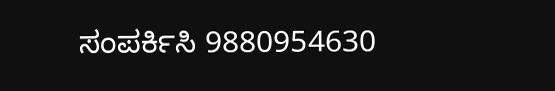ಸಂಪರ್ಕಿಸಿ 9880954630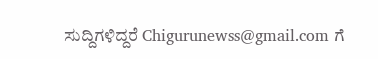ಸುದ್ದಿಗಳಿದ್ದರೆ Chigurunewss@gmail.com ಗೆ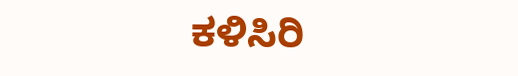ಕಳಿಸಿರಿ